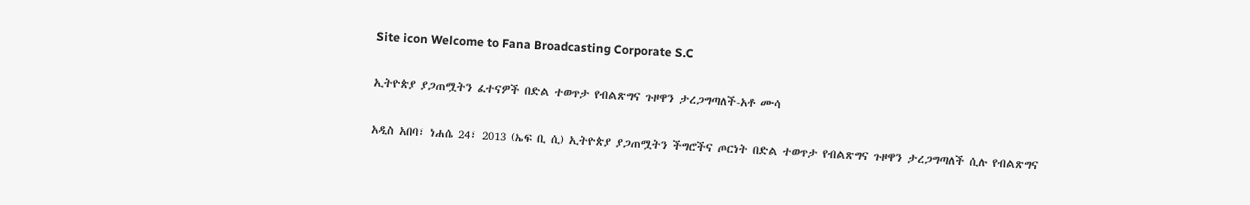Site icon Welcome to Fana Broadcasting Corporate S.C

ኢትዮጵያ ያጋጠሟትን ፈተናዎች በድል ተወጥታ የብልጽግና ጉዞዋን ታረጋግጣለች-አቶ ሙሳ

አዲስ አበባ፣ ነሐሴ 24፣ 2013 (ኤፍ ቢ ሲ) ኢትዮጵያ ያጋጠሟትን ችግሮችና ጦርነት በድል ተወጥታ የብልጽግና ጉዞዋን ታረጋግጣለች ሲሉ የብልጽግና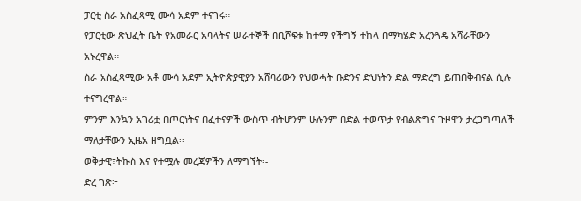ፓርቲ ስራ አስፈጻሚ ሙሳ አደም ተናገሩ።
የፓርቲው ጽህፈት ቤት የአመራር አባላትና ሠራተኞች በቢሾፍቱ ከተማ የችግኝ ተከላ በማካሄድ አረንጓዴ አሻራቸውን አኑረዋል።
ስራ አስፈጻሚው አቶ ሙሳ አደም ኢትዮጵያዊያን አሸባሪውን የህወሓት ቡድንና ድህነትን ድል ማድረግ ይጠበቅብናል ሲሉ ተናግረዋል።
ምንም እንኳን አገሪቷ በጦርነትና በፈተናዎች ውስጥ ብትሆንም ሁሉንም በድል ተወጥታ የብልጽግና ጉዞዋን ታረጋግጣለች ማለታቸውን ኢዜአ ዘግቧል፡፡
ወቅታዊ፣ትኩስ እና የተሟሉ መረጃዎችን ለማግኘት፡-
ድረ ገጽ፦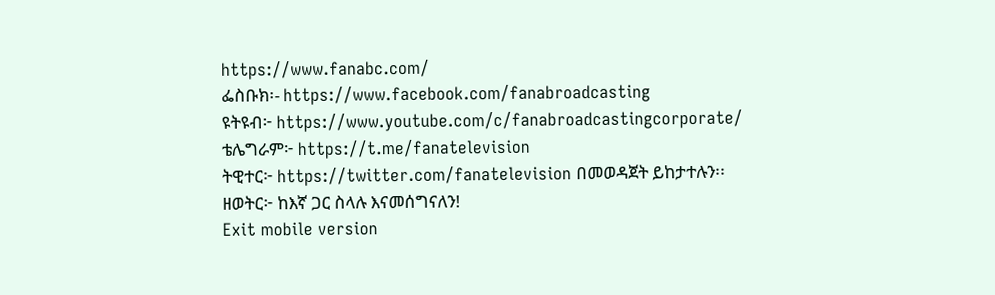https://www.fanabc.com/
ፌስቡክ፡- https://www.facebook.com/fanabroadcasting
ዩትዩብ፦ https://www.youtube.com/c/fanabroadcastingcorporate/
ቴሌግራም፦ https://t.me/fanatelevision
ትዊተር፦ https://twitter.com/fanatelevision በመወዳጀት ይከታተሉን፡፡
ዘወትር፦ ከእኛ ጋር ስላሉ እናመሰግናለን!
Exit mobile version